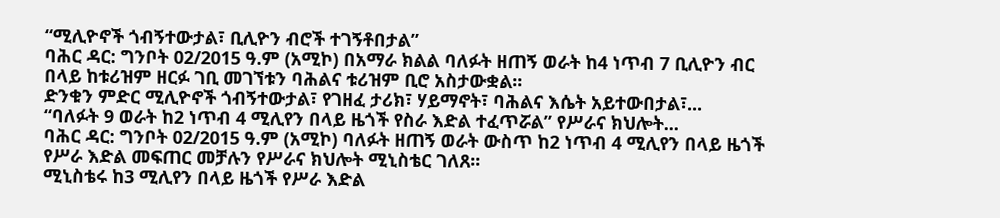“ሚሊዮኖች ጎብኝተውታል፣ ቢሊዮን ብሮች ተገኝቶበታል”
ባሕር ዳር: ግንቦት 02/2015 ዓ.ም (አሚኮ) በአማራ ክልል ባለፉት ዘጠኝ ወራት ከ4 ነጥብ 7 ቢሊዮን ብር በላይ ከቱሪዝም ዘርፉ ገቢ መገኘቱን ባሕልና ቱሪዝም ቢሮ አስታውቋል፡፡
ድንቁን ምድር ሚሊዮኖች ጎብኝተውታል፣ የገዘፈ ታሪክ፣ ሃይማኖት፣ ባሕልና እሴት አይተውበታል፣...
“ባለፉት 9 ወራት ከ2 ነጥብ 4 ሚሊየን በላይ ዜጎች የስራ እድል ተፈጥሯል” የሥራና ክህሎት...
ባሕር ዳር: ግንቦት 02/2015 ዓ.ም (አሚኮ) ባለፉት ዘጠኝ ወራት ውስጥ ከ2 ነጥብ 4 ሚሊየን በላይ ዜጎች የሥራ እድል መፍጠር መቻሉን የሥራና ክህሎት ሚኒስቴር ገለጸ፡፡
ሚኒስቴሩ ከ3 ሚሊየን በላይ ዜጎች የሥራ እድል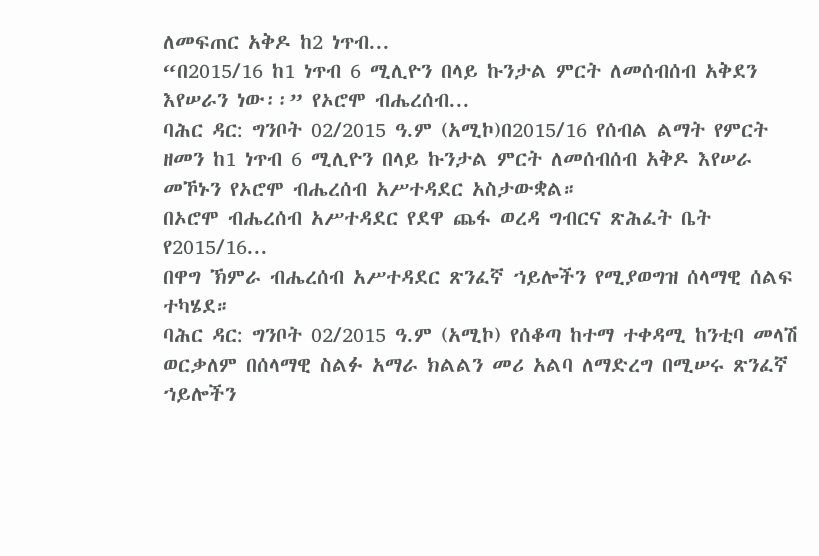ለመፍጠር አቅዶ ከ2 ነጥብ...
“በ2015/16 ከ1 ነጥብ 6 ሚሊዮን በላይ ኩንታል ምርት ለመሰብሰብ አቅደን እየሠራን ነው፡፡” የኦሮሞ ብሔረሰብ...
ባሕር ዳር: ግንቦት 02/2015 ዓ.ም (አሚኮ)በ2015/16 የሰብል ልማት የምርት ዘመን ከ1 ነጥብ 6 ሚሊዮን በላይ ኩንታል ምርት ለመሰብሰብ አቅዶ እየሠራ መኾኑን የኦሮሞ ብሔረሰብ አሥተዳደር አስታውቋል።
በኦሮሞ ብሔረሰብ አሥተዳደር የደዋ ጨፋ ወረዳ ግብርና ጽሕፈት ቤት የ2015/16...
በዋግ ኽምራ ብሔረሰብ አሥተዳደር ጽንፈኛ ኀይሎችን የሚያወግዝ ሰላማዊ ሰልፍ ተካሄደ።
ባሕር ዳር: ግንቦት 02/2015 ዓ.ም (አሚኮ) የሰቆጣ ከተማ ተቀዳሚ ከንቲባ መላሽ ወርቃለም በሰላማዊ ስልፉ አማራ ክልልን መሪ አልባ ለማድረግ በሚሠሩ ጽንፈኛ ኀይሎችን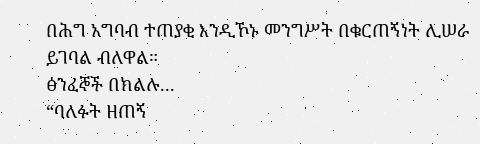በሕግ አግባብ ተጠያቂ እንዲኾኑ መንግሥት በቁርጠኝነት ሊሠራ ይገባል ብለዋል።
ፅንፈኞች በክልሉ...
“ባለፉት ዘጠኝ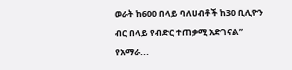ወራት ከ600 በላይ ባለሀብቶች ከ30 ቢሊዮን ብር በላይ የብድር ተጠቃሚ አድገናል” የአማራ...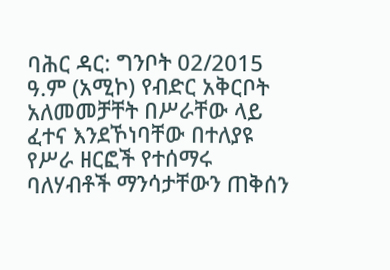ባሕር ዳር: ግንቦት 02/2015 ዓ.ም (አሚኮ) የብድር አቅርቦት አለመመቻቸት በሥራቸው ላይ ፈተና እንደኾነባቸው በተለያዩ የሥራ ዘርፎች የተሰማሩ ባለሃብቶች ማንሳታቸውን ጠቅሰን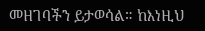መዘገባችን ይታወሳል። ከእነዚህ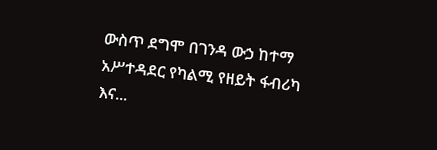ውስጥ ደግሞ በገንዳ ውኃ ከተማ አሥተዳደር የካልሚ የዘይት ፋብሪካ እና...